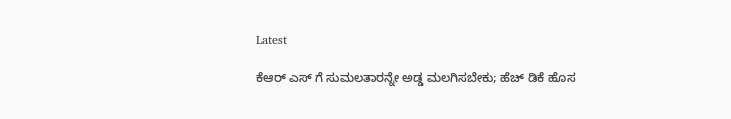Latest

ಕೆಆರ್ ಎಸ್ ಗೆ ಸುಮಲತಾರನ್ನೇ ಅಡ್ಡ ಮಲಗಿಸಬೇಕು; ಹೆಚ್ ಡಿಕೆ ಹೊಸ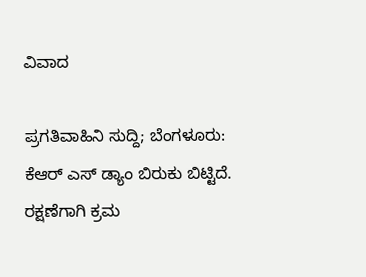ವಿವಾದ

ಪ್ರಗತಿವಾಹಿನಿ ಸುದ್ದಿ; ಬೆಂಗಳೂರು: ಕೆಆರ್ ಎಸ್ ಡ್ಯಾಂ ಬಿರುಕು ಬಿಟ್ಟಿದೆ. ರಕ್ಷಣೆಗಾಗಿ ಕ್ರಮ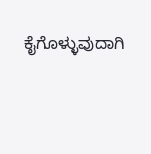ಕೈಗೊಳ್ಳುವುದಾಗಿ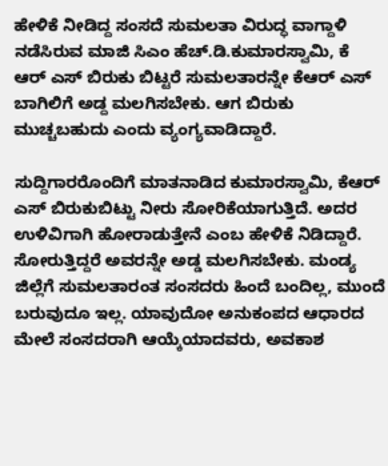ಹೇಳಿಕೆ ನೀಡಿದ್ದ ಸಂಸದೆ ಸುಮಲತಾ ವಿರುದ್ಧ ವಾಗ್ದಾಳಿ ನಡೆಸಿರುವ ಮಾಜಿ ಸಿಎಂ ಹೆಚ್.ಡಿ.ಕುಮಾರಸ್ವಾಮಿ, ಕೆ ಆರ್ ಎಸ್ ಬಿರುಕು ಬಿಟ್ಟರೆ ಸುಮಲತಾರನ್ನೇ ಕೆಆರ್ ಎಸ್ ಬಾಗಿಲಿಗೆ ಅಡ್ದ ಮಲಗಿಸಬೇಕು. ಆಗ ಬಿರುಕು ಮುಚ್ಚಬಹುದು ಎಂದು ವ್ಯಂಗ್ಯವಾಡಿದ್ದಾರೆ.

ಸುದ್ದಿಗಾರರೊಂದಿಗೆ ಮಾತನಾಡಿದ ಕುಮಾರಸ್ವಾಮಿ, ಕೆಆರ್ ಎಸ್ ಬಿರುಕುಬಿಟ್ಟು ನೀರು ಸೋರಿಕೆಯಾಗುತ್ತಿದೆ. ಅದರ ಉಳಿವಿಗಾಗಿ ಹೋರಾಡುತ್ತೇನೆ ಎಂಬ ಹೇಳಿಕೆ ನಿಡಿದ್ದಾರೆ. ಸೋರುತ್ತಿದ್ದರೆ ಅವರನ್ನೇ ಅಡ್ಡ ಮಲಗಿಸಬೇಕು. ಮಂಡ್ಯ ಜಿಲ್ಲೆಗೆ ಸುಮಲತಾರಂತ ಸಂಸದರು ಹಿಂದೆ ಬಂದಿಲ್ಲ, ಮುಂದೆ ಬರುವುದೂ ಇಲ್ಲ. ಯಾವುದೋ ಅನುಕಂಪದ ಆಧಾರದ ಮೇಲೆ ಸಂಸದರಾಗಿ ಆಯ್ಕೆಯಾದವರು, ಅವಕಾಶ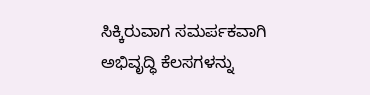ಸಿಕ್ಕಿರುವಾಗ ಸಮರ್ಪಕವಾಗಿ ಅಭಿವೃದ್ಧಿ ಕೆಲಸಗಳನ್ನು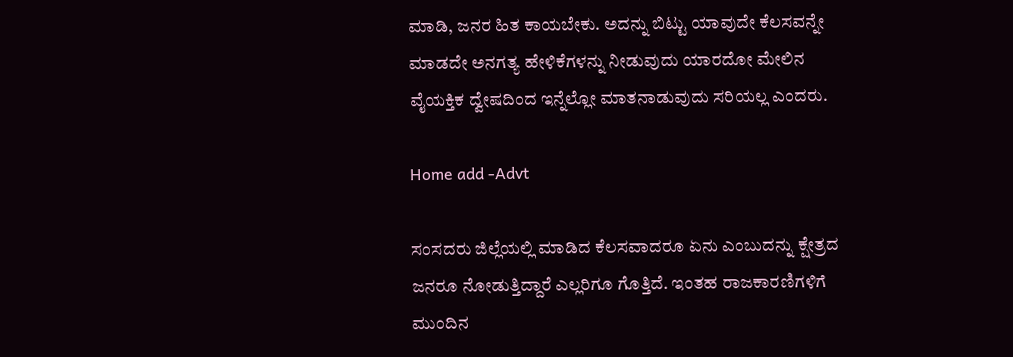ಮಾಡಿ, ಜನರ ಹಿತ ಕಾಯಬೇಕು. ಅದನ್ನು ಬಿಟ್ಟು ಯಾವುದೇ ಕೆಲಸವನ್ನೇ ಮಾಡದೇ ಅನಗತ್ಯ ಹೇಳಿಕೆಗಳನ್ನು ನೀಡುವುದು ಯಾರದೋ ಮೇಲಿನ ವೈಯಕ್ತಿಕ ದ್ವೇಷದಿಂದ ಇನ್ನೆಲ್ಲೋ ಮಾತನಾಡುವುದು ಸರಿಯಲ್ಲ ಎಂದರು.

Home add -Advt

ಸಂಸದರು ಜಿಲ್ಲೆಯಲ್ಲಿ ಮಾಡಿದ ಕೆಲಸವಾದರೂ ಏನು ಎಂಬುದನ್ನು ಕ್ಷೇತ್ರದ ಜನರೂ ನೋಡುತ್ತಿದ್ದಾರೆ ಎಲ್ಲರಿಗೂ ಗೊತ್ತಿದೆ. ಇಂತಹ ರಾಜಕಾರಣಿಗಳಿಗೆ ಮುಂದಿನ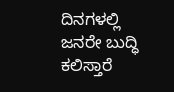ದಿನಗಳಲ್ಲಿ ಜನರೇ ಬುದ್ಧಿ ಕಲಿಸ್ತಾರೆ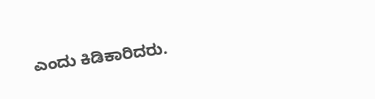ಎಂದು ಕಿಡಿಕಾರಿದರು.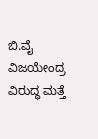ಬಿ.ವೈ ವಿಜಯೇಂದ್ರ ವಿರುದ್ಧ ಮತ್ತೆ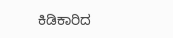ಕಿಡಿಕಾರಿದ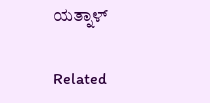ಯತ್ನಾಳ್

Related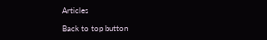Articles

Back to top button